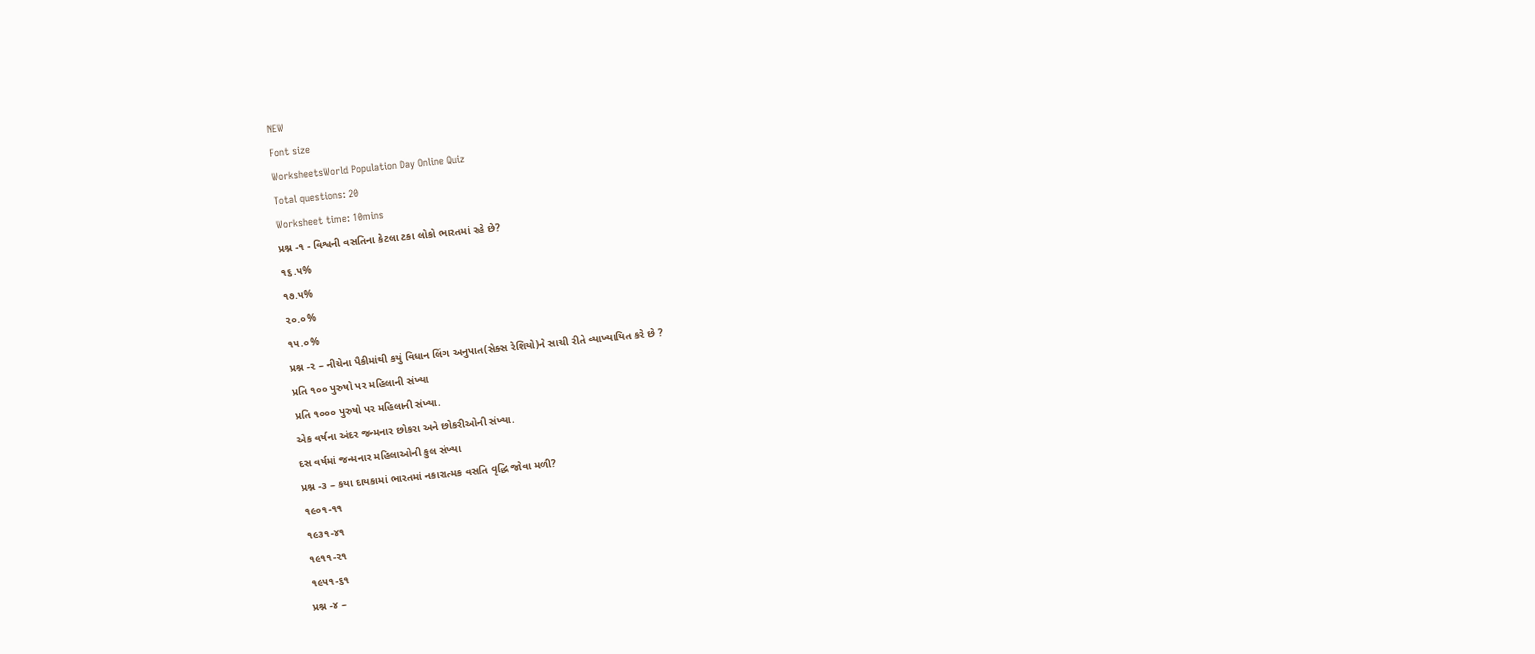NEW
Font size
WorksheetsWorld Population Day Online Quiz
Total questions: 20
Worksheet time: 10mins
પ્રશ્ન -૧ - વિશ્વની વસતિના કેટલા ટકા લોકો ભારતમાં રહે છે?
૧૬.૫%
૧૭.૫%
૨૦.૦%
૧૫.૦%
પ્રશ્ન -૨ – નીચેના પૈકીમાંથી કયું વિધાન લિંગ અનુપાત(સેક્સ રેશિયો)ને સાચી રીતે વ્યાખ્યાયિત કરે છે ?
પ્રતિ ૧૦૦ પુરુષો પર મહિલાની સંખ્યા
પ્રતિ ૧૦૦૦ પુરુષો પર મહિલાની સંખ્યા.
એક વર્ષના અંદર જન્મનાર છોકરા અને છોકરીઓની સંખ્યા.
દસ વર્ષમાં જન્મનાર મહિલાઓની કુલ સંખ્યા
પ્રશ્ન -૩ – કયા દાયકામાં ભારતમાં નકારાત્મક વસતિ વૃદ્ધિ જોવા મળી?
૧૯૦૧-૧૧
૧૯૩૧-૪૧
૧૯૧૧-૨૧
૧૯૫૧-૬૧
પ્રશ્ન -૪ –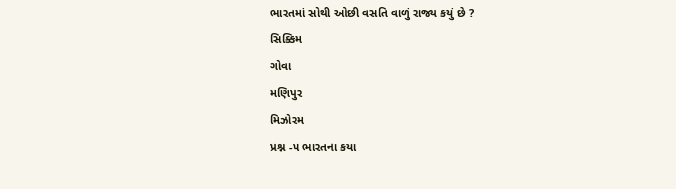ભારતમાં સોથી ઓછી વસતિ વાળું રાજ્ય કયું છે ?
સિક્કિમ
ગોવા
મણિપુર
મિઝોરમ
પ્રશ્ન -૫ ભારતના કયા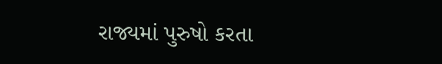રાજ્યમાં પુરુષો કરતા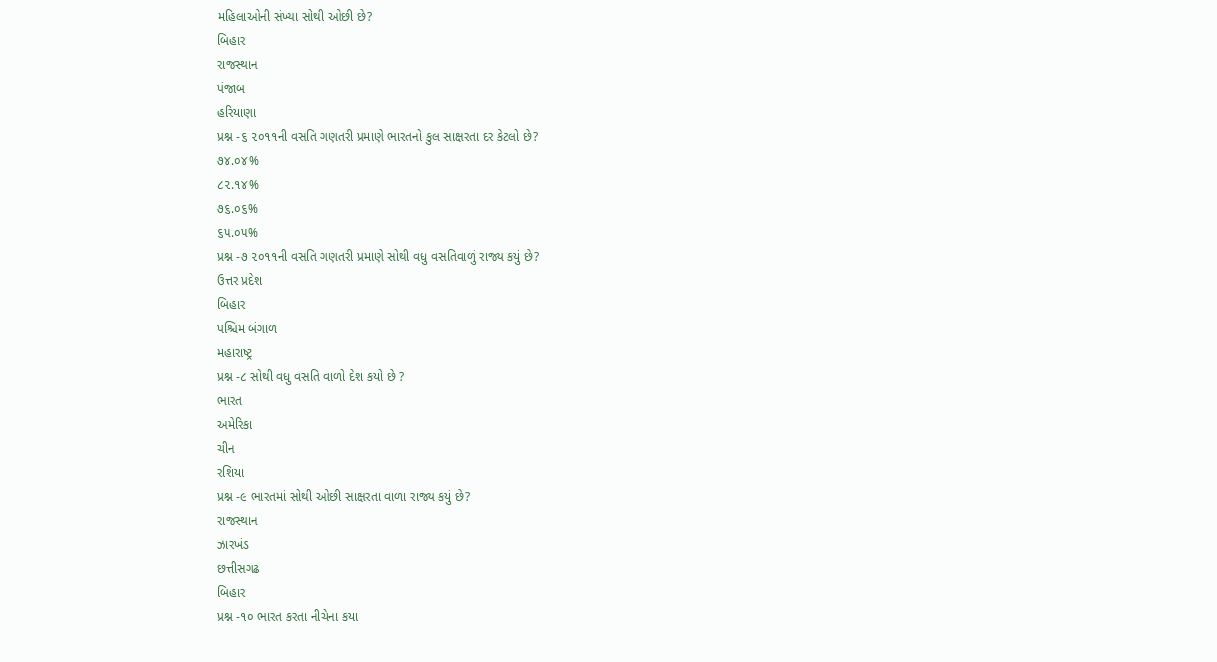મહિલાઓની સંખ્યા સોથી ઓછી છે?
બિહાર
રાજસ્થાન
પંજાબ
હરિયાણા
પ્રશ્ન -૬ ૨૦૧૧ની વસતિ ગણતરી પ્રમાણે ભારતનો કુલ સાક્ષરતા દર કેટલો છે?
૭૪.૦૪%
૮૨.૧૪%
૭૬.૦૬%
૬૫.૦૫%
પ્રશ્ન -૭ ૨૦૧૧ની વસતિ ગણતરી પ્રમાણે સોથી વધુ વસતિવાળું રાજ્ય કયું છે?
ઉત્તર પ્રદેશ
બિહાર
પશ્ચિમ બંગાળ
મહારાષ્ટ્ર
પ્રશ્ન -૮ સોથી વધુ વસતિ વાળો દેશ કયો છે ?
ભારત
અમેરિકા
ચીન
રશિયા
પ્રશ્ન -૯ ભારતમાં સોથી ઓછી સાક્ષરતા વાળા રાજ્ય કયું છે?
રાજસ્થાન
ઝારખંડ
છત્તીસગઢ
બિહાર
પ્રશ્ન -૧૦ ભારત કરતા નીચેના કયા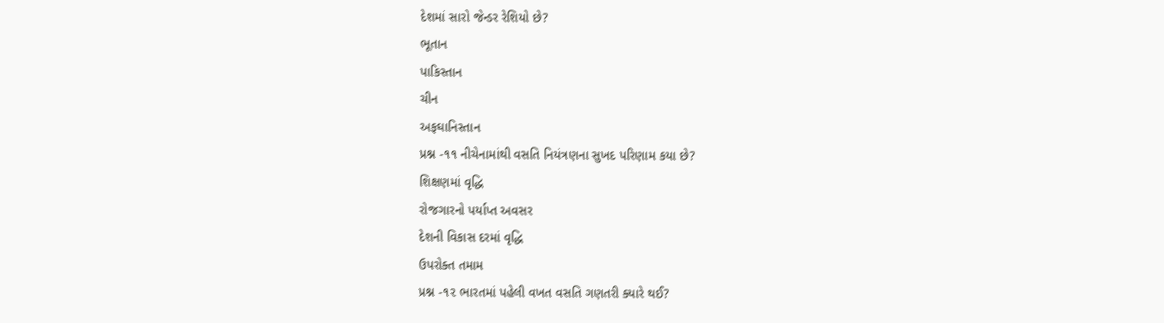દેશમાં સારો જેન્ડર રેશિયો છે?
ભૂતાન
પાકિસ્તાન
ચીન
અફઘાનિસ્તાન
પ્રશ્ન -૧૧ નીચેનામાંથી વસતિ નિયંત્રણના સુખદ પરિણામ કયા છે?
શિક્ષણમાં વૃદ્ધિ
રોજગારનો પર્યાપ્ત અવસર
દેશની વિકાસ દરમાં વૃદ્ધિ
ઉપરોક્ત તમામ
પ્રશ્ન -૧૨ ભારતમાં પહેલી વખત વસતિ ગણતરી ક્યારે થઈ?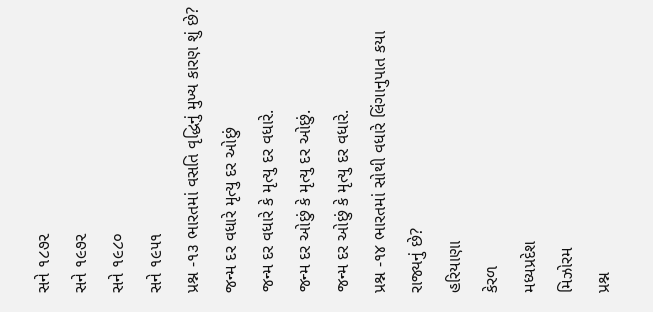સને ૧૮૭૨
સને ૧૯૭૨
સને ૧૯૮૦
સને ૧૯૫૧
પ્રશ્ન -૧૩ ભારતમાં વસતિ વૃદ્ધિનું મુખ્ય કારણ શું છે?
જન્મ દર વધારે મૃત્યુ દર ઓછું
જન્મ દર વધારે કે મૃત્યુ દર વધારે.
જન્મ દર ઓછું કે મૃત્યુ દર ઓછું.
જન્મ દર ઓછું કે મૃત્યુ દર વધારે.
પ્રશ્ન -૧૪ ભારતમાં સોથી વધારે લિંગાનુપાત કયા રાજ્યનું છે?
હરિયાણા
કેરળ
મધ્યપ્રદેશ
મિઝોરમ
પ્રશ્ન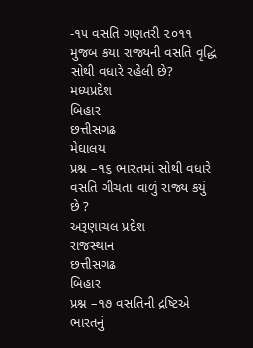-૧૫ વસતિ ગણતરી ૨૦૧૧ મુજબ કયા રાજ્યની વસતિ વૃદ્ધિ સોથી વધારે રહેલી છે?
મધ્યપ્રદેશ
બિહાર
છત્તીસગઢ
મેઘાલય
પ્રશ્ન –૧૬ ભારતમાં સોથી વધારે વસતિ ગીચતા વાળું રાજ્ય કયું છે ?
અરૂણાચલ પ્રદેશ
રાજસ્થાન
છત્તીસગઢ
બિહાર
પ્રશ્ન –૧૭ વસતિની દ્રષ્ટિએ ભારતનું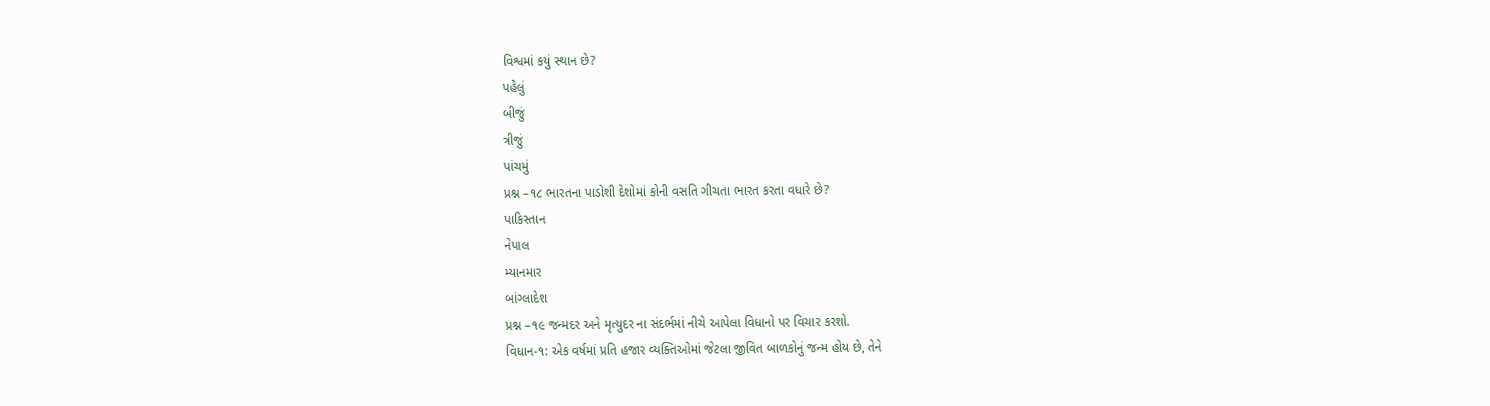વિશ્વમાં કયું સ્થાન છે?
પહેલું
બીજું
ત્રીજું
પાંચમું
પ્રશ્ન –૧૮ ભારતના પાડોશી દેશોમાં કોની વસતિ ગીચતા ભારત કરતા વધારે છે?
પાકિસ્તાન
નેપાલ
મ્યાનમાર
બાંગ્લાદેશ
પ્રશ્ન –૧૯ જન્મદર અને મૃત્યુદર ના સંદર્ભમાં નીચે આપેલા વિધાનો પર વિચાર કરશો.
વિધાન-૧: એક વર્ષમાં પ્રતિ હજાર વ્યક્તિઓમાં જેટલા જીવિત બાળકોનું જન્મ હોય છે, તેને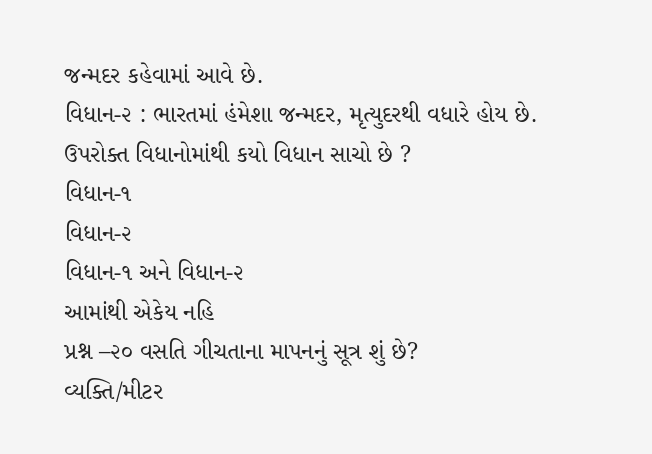જન્મદર કહેવામાં આવે છે.
વિધાન-૨ : ભારતમાં હંમેશા જન્મદર, મૃત્યુદરથી વધારે હોય છે.
ઉપરોક્ત વિધાનોમાંથી કયો વિધાન સાચો છે ?
વિધાન-૧
વિધાન-૨
વિધાન-૧ અને વિધાન-૨
આમાંથી એકેય નહિ
પ્રશ્ન –૨૦ વસતિ ગીચતાના માપનનું સૂત્ર શું છે?
વ્યક્તિ/મીટર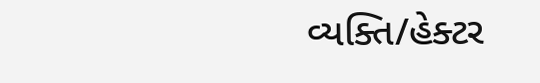વ્યક્તિ/હેક્ટર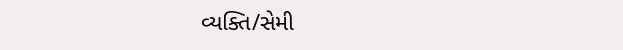વ્યક્તિ/સેમી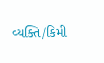વ્યક્તિ/કિમી